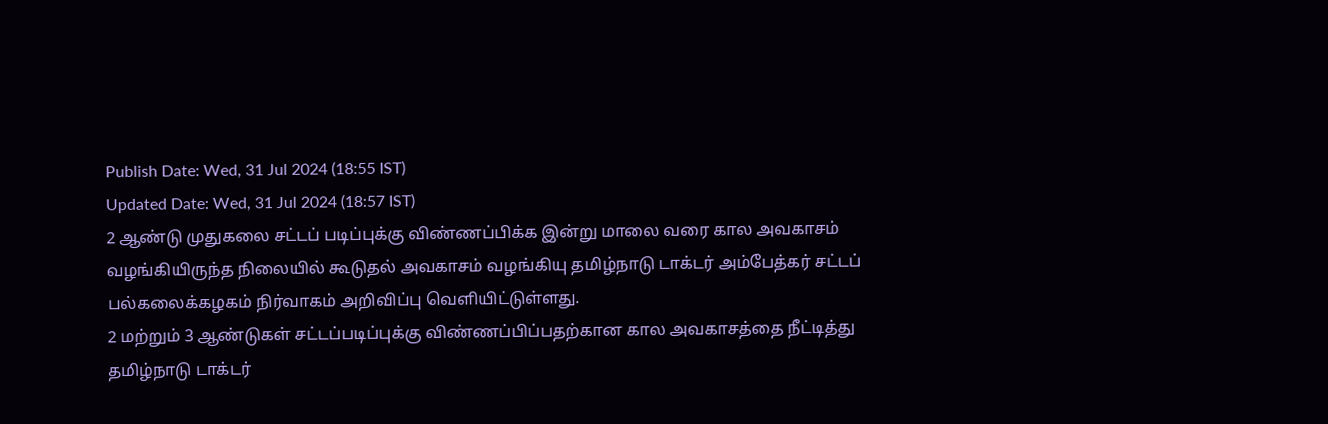Publish Date: Wed, 31 Jul 2024 (18:55 IST)
Updated Date: Wed, 31 Jul 2024 (18:57 IST)
2 ஆண்டு முதுகலை சட்டப் படிப்புக்கு விண்ணப்பிக்க இன்று மாலை வரை கால அவகாசம் வழங்கியிருந்த நிலையில் கூடுதல் அவகாசம் வழங்கியு தமிழ்நாடு டாக்டர் அம்பேத்கர் சட்டப் பல்கலைக்கழகம் நிர்வாகம் அறிவிப்பு வெளியிட்டுள்ளது.
2 மற்றும் 3 ஆண்டுகள் சட்டப்படிப்புக்கு விண்ணப்பிப்பதற்கான கால அவகாசத்தை நீட்டித்து தமிழ்நாடு டாக்டர்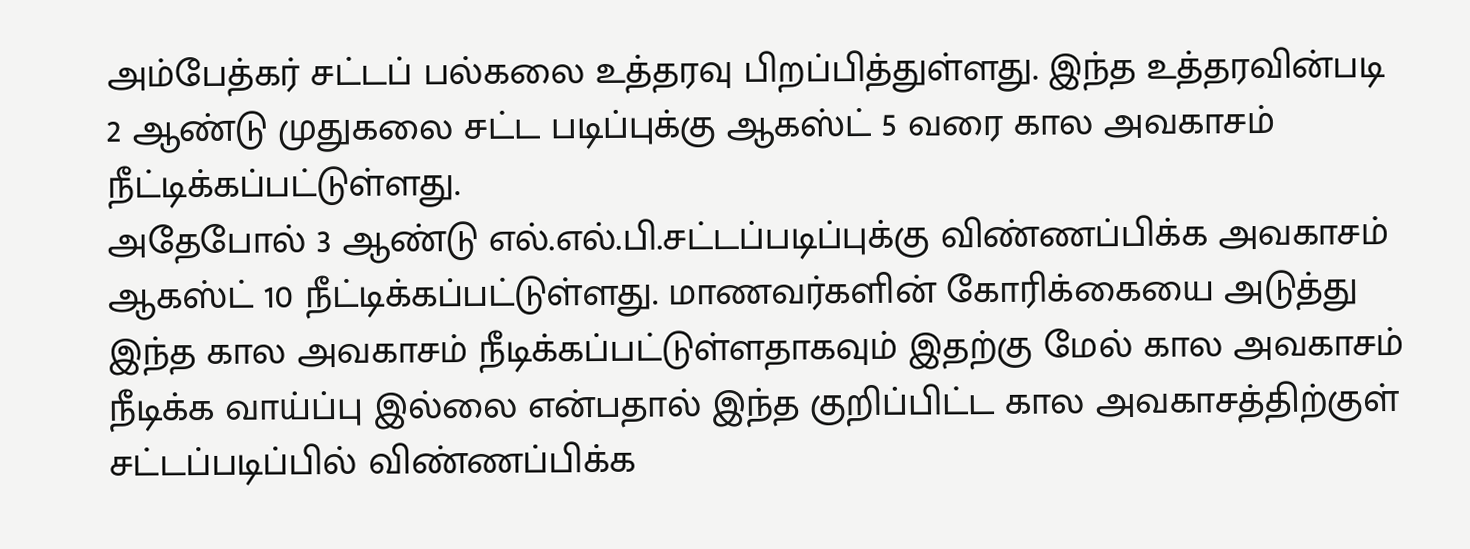அம்பேத்கர் சட்டப் பல்கலை உத்தரவு பிறப்பித்துள்ளது. இந்த உத்தரவின்படி 2 ஆண்டு முதுகலை சட்ட படிப்புக்கு ஆகஸ்ட் 5 வரை கால அவகாசம் நீட்டிக்கப்பட்டுள்ளது.
அதேபோல் 3 ஆண்டு எல்.எல்.பி.சட்டப்படிப்புக்கு விண்ணப்பிக்க அவகாசம் ஆகஸ்ட் 10 நீட்டிக்கப்பட்டுள்ளது. மாணவர்களின் கோரிக்கையை அடுத்து இந்த கால அவகாசம் நீடிக்கப்பட்டுள்ளதாகவும் இதற்கு மேல் கால அவகாசம் நீடிக்க வாய்ப்பு இல்லை என்பதால் இந்த குறிப்பிட்ட கால அவகாசத்திற்குள் சட்டப்படிப்பில் விண்ணப்பிக்க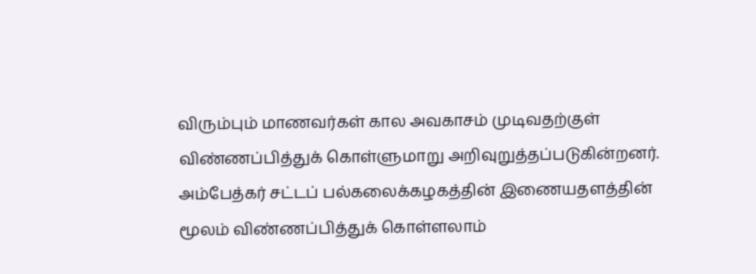விரும்பும் மாணவர்கள் கால அவகாசம் முடிவதற்குள் விண்ணப்பித்துக் கொள்ளுமாறு அறிவுறுத்தப்படுகின்றனர்.
அம்பேத்கர் சட்டப் பல்கலைக்கழகத்தின் இணையதளத்தின் மூலம் விண்ணப்பித்துக் கொள்ளலாம்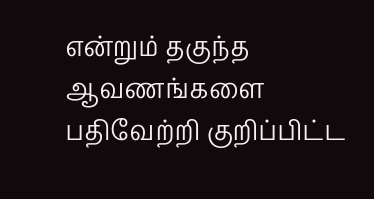என்றும் தகுந்த ஆவணங்களை பதிவேற்றி குறிப்பிட்ட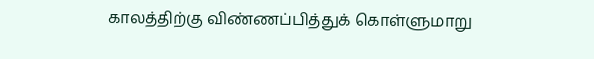காலத்திற்கு விண்ணப்பித்துக் கொள்ளுமாறு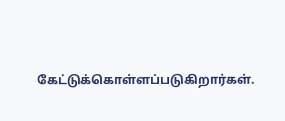கேட்டுக்கொள்ளப்படுகிறார்கள்.